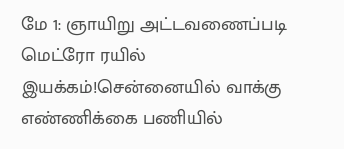மே 1: ஞாயிறு அட்டவணைப்படி மெட்ரோ ரயில் இயக்கம்!சென்னையில் வாக்கு எண்ணிக்கை பணியில்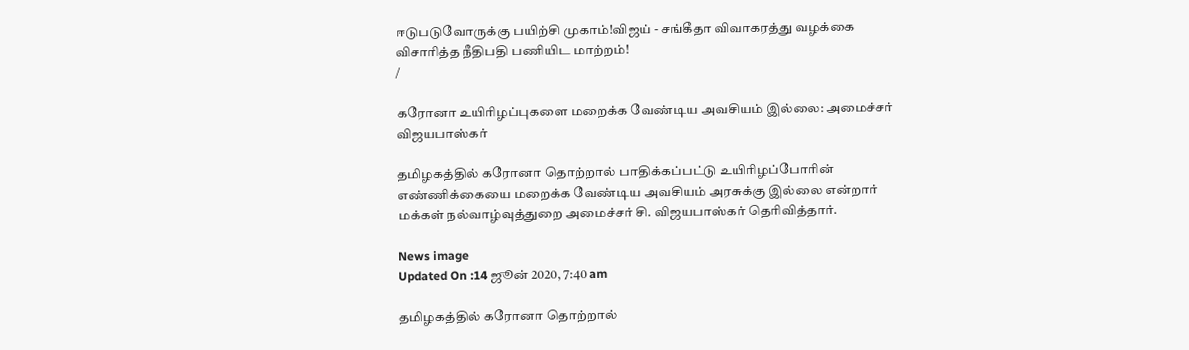ஈடுபடுவோருக்கு பயிற்சி முகாம்!விஜய் - சங்கீதா விவாகரத்து வழக்கை விசாரித்த நீதிபதி பணியிட மாற்றம்!
/

கரோனா உயிரிழப்புகளை மறைக்க வேண்டிய அவசியம் இல்லை: அமைச்சர் விஜயபாஸ்கர்

தமிழகத்தில் கரோனா தொற்றால் பாதிக்கப்பட்டு உயிரிழப்போரின் எண்ணிக்கையை மறைக்க வேண்டிய அவசியம் அரசுக்கு இல்லை என்றார் மக்கள் நல்வாழ்வுத்துறை அமைச்சர் சி. விஜயபாஸ்கர் தெரிவித்தார்.

News image
Updated On :14 ஜூன் 2020, 7:40 am

தமிழகத்தில் கரோனா தொற்றால்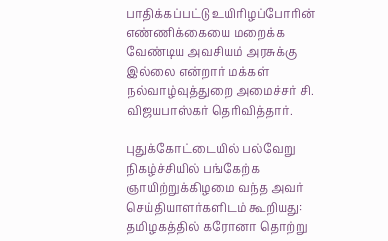பாதிக்கப்பட்டு உயிரிழப்போரின் எண்ணிக்கையை மறைக்க வேண்டிய அவசியம் அரசுக்கு இல்லை என்றார் மக்கள் நல்வாழ்வுத்துறை அமைச்சர் சி. விஜயபாஸ்கர் தெரிவித்தார்.

புதுக்கோட்டையில் பல்வேறு நிகழ்ச்சியில் பங்கேற்க ஞாயிற்றுக்கிழமை வந்த அவர் செய்தியாளர்களிடம் கூறியது: தமிழகத்தில் கரோனா தொற்று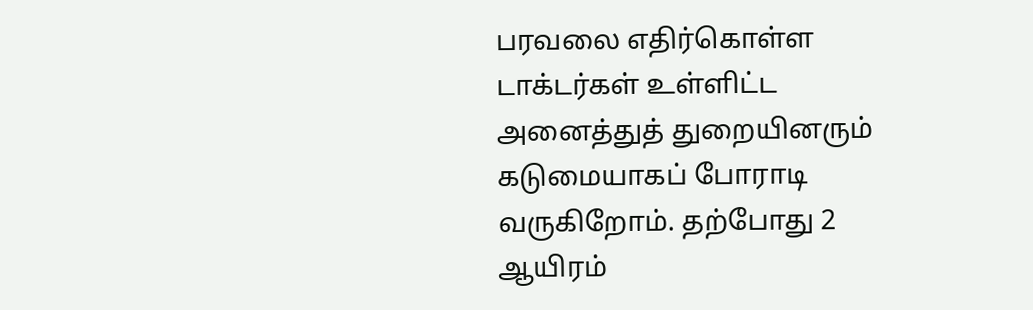பரவலை எதிர்கொள்ள டாக்டர்கள் உள்ளிட்ட அனைத்துத் துறையினரும் கடுமையாகப் போராடி வருகிறோம். தற்போது 2 ஆயிரம்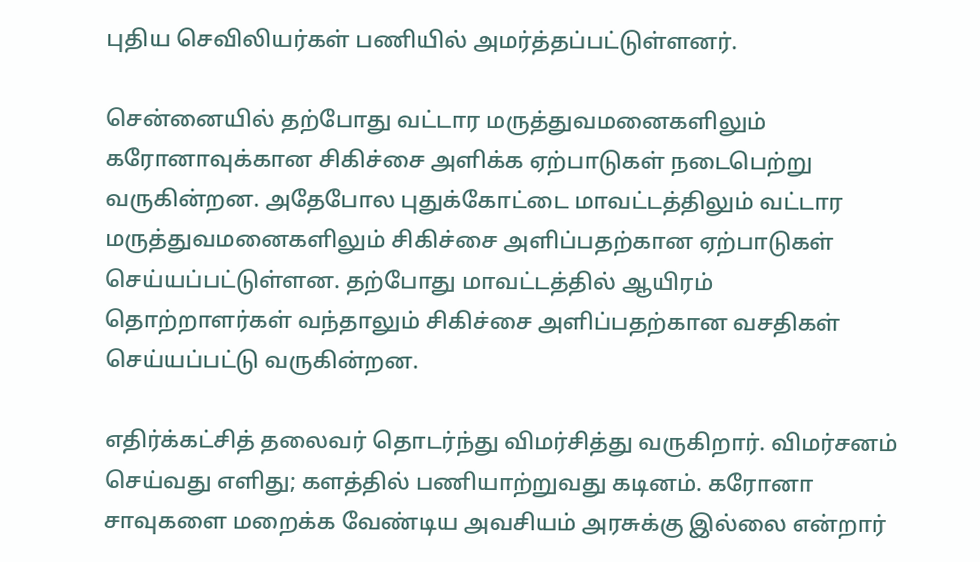புதிய செவிலியர்கள் பணியில் அமர்த்தப்பட்டுள்ளனர்.

சென்னையில் தற்போது வட்டார மருத்துவமனைகளிலும் கரோனாவுக்கான சிகிச்சை அளிக்க ஏற்பாடுகள் நடைபெற்று வருகின்றன. அதேபோல புதுக்கோட்டை மாவட்டத்திலும் வட்டார மருத்துவமனைகளிலும் சிகிச்சை அளிப்பதற்கான ஏற்பாடுகள் செய்யப்பட்டுள்ளன. தற்போது மாவட்டத்தில் ஆயிரம் தொற்றாளர்கள் வந்தாலும் சிகிச்சை அளிப்பதற்கான வசதிகள் செய்யப்பட்டு வருகின்றன.

எதிர்க்கட்சித் தலைவர் தொடர்ந்து விமர்சித்து வருகிறார். விமர்சனம் செய்வது எளிது; களத்தில் பணியாற்றுவது கடினம். கரோனா சாவுகளை மறைக்க வேண்டிய அவசியம் அரசுக்கு இல்லை என்றார்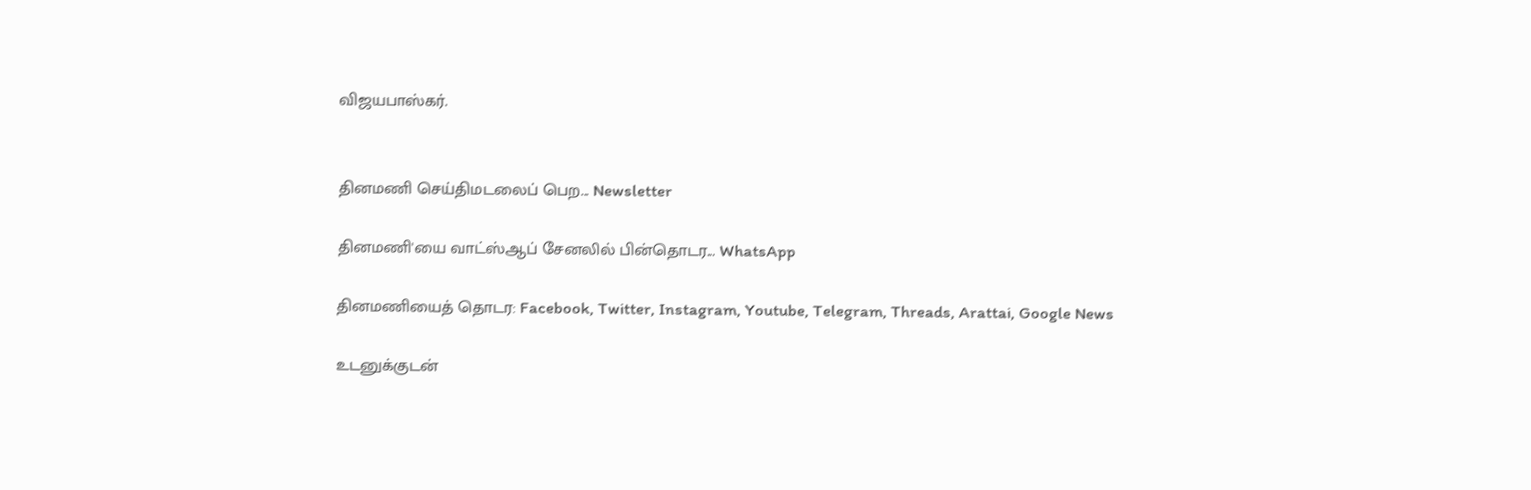விஜயபாஸ்கர்.


தினமணி செய்திமடலைப் பெற... Newsletter

தினமணி'யை வாட்ஸ்ஆப் சேனலில் பின்தொடர... WhatsApp

தினமணியைத் தொடர: Facebook, Twitter, Instagram, Youtube, Telegram, Threads, Arattai, Google News

உடனுக்குடன்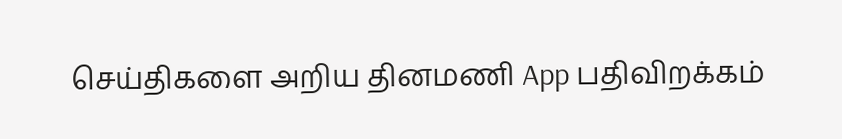செய்திகளை அறிய தினமணி App பதிவிறக்கம்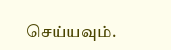செய்யவும்.